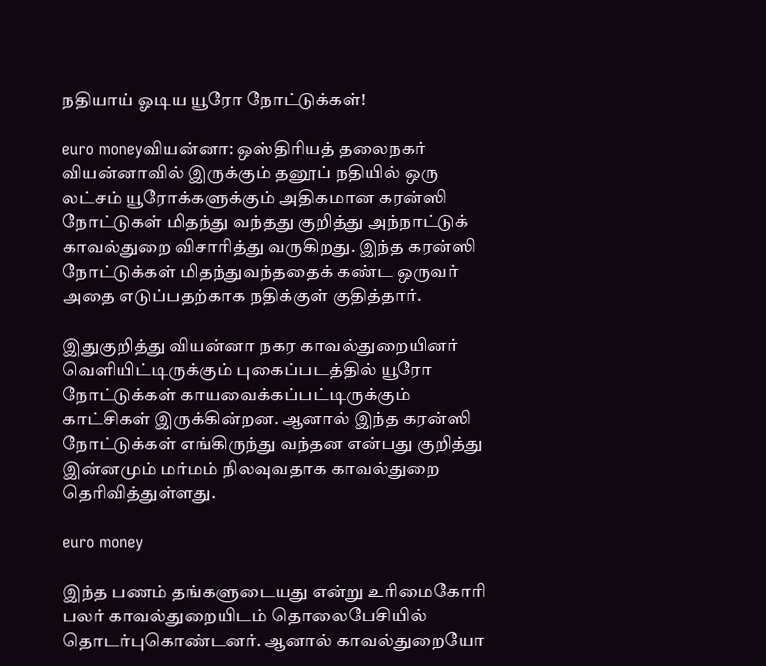நதியாய் ஓடிய யூரோ நோட்டுக்கள்!

euro moneyவியன்னா: ஒஸ்திரியத் தலைநகர் வியன்னாவில் இருக்கும் தனூப் நதியில் ஒரு லட்சம் யூரோக்களுக்கும் அதிகமான கரன்ஸி நோட்டுகள் மிதந்து வந்தது குறித்து அந்நாட்டுக் காவல்துறை விசாரித்து வருகிறது. இந்த கரன்ஸி நோட்டுக்கள் மிதந்துவந்ததைக் கண்ட ஒருவர் அதை எடுப்பதற்காக நதிக்குள் குதித்தார்.

இதுகுறித்து வியன்னா நகர காவல்துறையினர் வெளியிட்டிருக்கும் புகைப்படத்தில் யூரோ நோட்டுக்கள் காயவைக்கப்பட்டிருக்கும் காட்சிகள் இருக்கின்றன. ஆனால் இந்த கரன்ஸி நோட்டுக்கள் எங்கிருந்து வந்தன என்பது குறித்து இன்னமும் மர்மம் நிலவுவதாக காவல்துறை தெரிவித்துள்ளது.

euro money

இந்த பணம் தங்களுடையது என்று உரிமைகோரி பலர் காவல்துறையிடம் தொலைபேசியில் தொடர்புகொண்டனர். ஆனால் காவல்துறையோ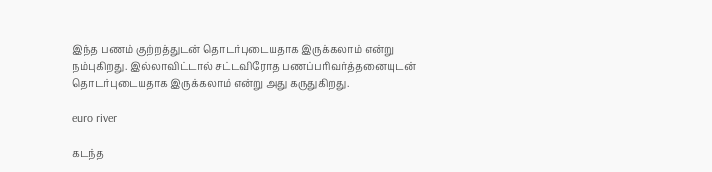இந்த பணம் குற்றத்துடன் தொடர்புடையதாக இருக்கலாம் என்று நம்புகிறது. இல்லாவிட்டால் சட்டவிரோத பணப்பரிவர்த்தனையுடன் தொடர்புடையதாக இருக்கலாம் என்று அது கருதுகிறது.

euro river

கடந்த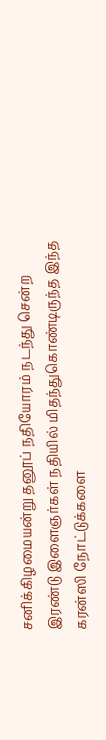சனிக்கிழமையன்று தனூப் நதியோரம் நடந்து சென்ற இரண்டு இளைஞர்கள் நதியில் மிதந்துகொண்டிருந்த இந்த கரன்ஸி நோட்டுக்களை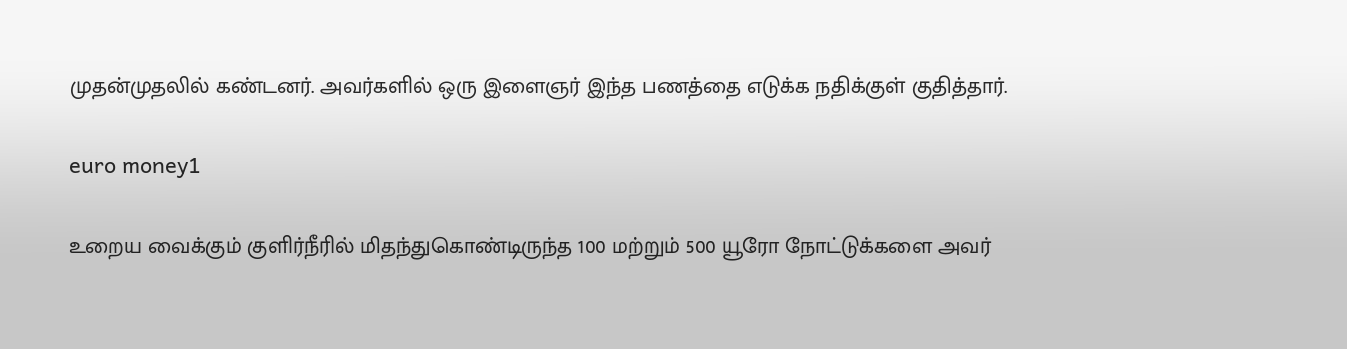முதன்முதலில் கண்டனர். அவர்களில் ஒரு இளைஞர் இந்த பணத்தை எடுக்க நதிக்குள் குதித்தார்.

euro money1

உறைய வைக்கும் குளிர்நீரில் மிதந்துகொண்டிருந்த 100 மற்றும் 500 யூரோ நோட்டுக்களை அவர்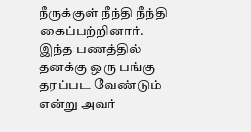நீருக்குள் நீந்தி நீந்தி கைப்பற்றினார். இந்த பணத்தில் தனக்கு ஒரு பங்கு தரப்பட வேண்டும் என்று அவர்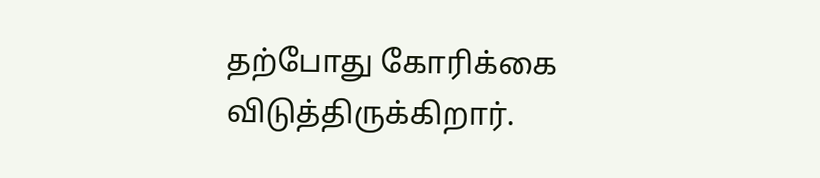தற்போது கோரிக்கை விடுத்திருக்கிறார்.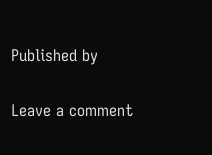Published by

Leave a comment